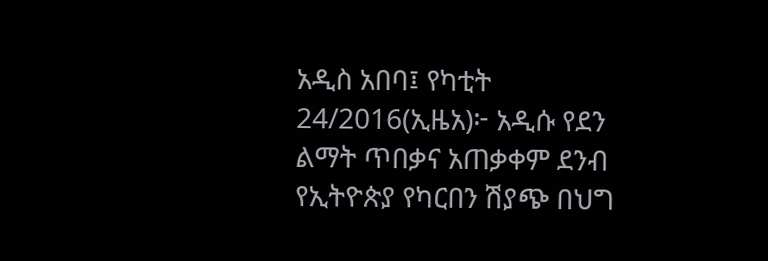አዲስ አበባ፤ የካቲት 24/2016(ኢዜአ)፦ አዲሱ የደን ልማት ጥበቃና አጠቃቀም ደንብ የኢትዮጵያ የካርበን ሽያጭ በህግ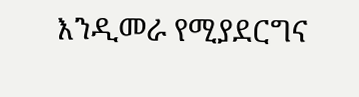እንዲመራ የሚያደርግና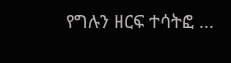የግሉን ዘርፍ ተሳትፎ ...